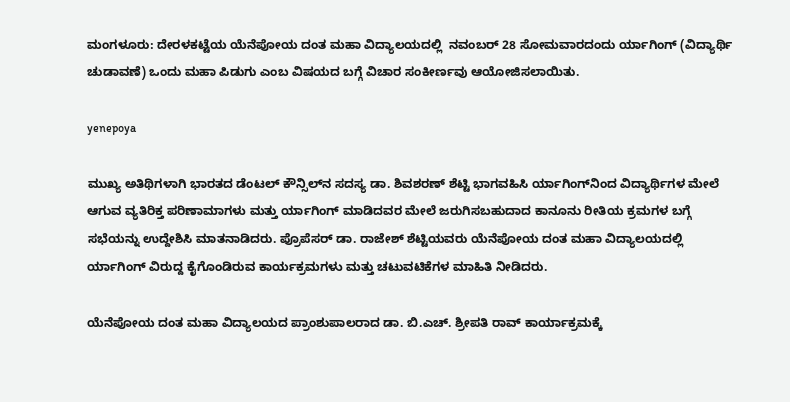ಮಂಗಳೂರು: ದೇರಳಕಟ್ಟೆಯ ಯೆನೆಪೋಯ ದಂತ ಮಹಾ ವಿದ್ಯಾಲಯದಲ್ಲಿ  ನವಂಬರ್ 28 ಸೋಮವಾರದಂದು ರ್ಯಾಗಿಂಗ್ (ವಿದ್ಯಾರ್ಥಿ ಚುಡಾವಣೆ) ಒಂದು ಮಹಾ ಪಿಡುಗು ಎಂಬ ವಿಷಯದ ಬಗ್ಗೆ ವಿಚಾರ ಸಂಕೀರ್ಣವು ಆಯೋಜಿಸಲಾಯಿತು.

yenepoya

ಮುಖ್ಯ ಅತಿಥಿಗಳಾಗಿ ಭಾರತದ ಡೆಂಟಲ್ ಕೌನ್ಸಿಲ್‍ನ ಸದಸ್ಯ ಡಾ. ಶಿವಶರಣ್ ಶೆಟ್ಟಿ ಭಾಗವಹಿಸಿ ರ್ಯಾಗಿಂಗ್‍ನಿಂದ ವಿದ್ಯಾರ್ಥಿಗಳ ಮೇಲೆ ಆಗುವ ವ್ಯತಿರಿಕ್ತ ಪರಿಣಾಮಾಗಳು ಮತ್ತು ರ್ಯಾಗಿಂಗ್ ಮಾಡಿದವರ ಮೇಲೆ ಜರುಗಿಸಬಹುದಾದ ಕಾನೂನು ರೀತಿಯ ಕ್ರಮಗಳ ಬಗ್ಗೆ ಸಭೆಯನ್ನು ಉದ್ದೇಶಿಸಿ ಮಾತನಾಡಿದರು. ಪ್ರೊಪೆಸರ್ ಡಾ. ರಾಜೇಶ್ ಶೆಟ್ಟಿಯವರು ಯೆನೆಪೋಯ ದಂತ ಮಹಾ ವಿದ್ಯಾಲಯದಲ್ಲಿ ರ್ಯಾಗಿಂಗ್ ವಿರುದ್ದ ಕೈಗೊಂಡಿರುವ ಕಾರ್ಯಕ್ರಮಗಳು ಮತ್ತು ಚಟುವಟಿಕೆಗಳ ಮಾಹಿತಿ ನೀಡಿದರು.

ಯೆನೆಪೋಯ ದಂತ ಮಹಾ ವಿದ್ಯಾಲಯದ ಪ್ರಾಂಶುಪಾಲರಾದ ಡಾ. ಬಿ.ಎಚ್. ಶ್ರೀಪತಿ ರಾವ್ ಕಾರ್ಯಾಕ್ರಮಕ್ಕೆ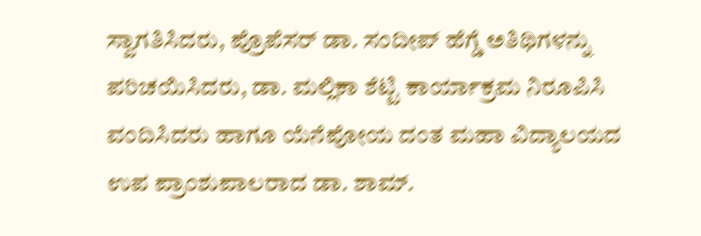ಸ್ವಾಗತಿಸಿದರು, ಪ್ರೊಪೆಸರ್ ಡಾ. ಸಂದೀಪ್ ಹೆಗ್ಡೆ ಅತಿಥಿಗಳನ್ನು ಪರಿಚಯಿಸಿದರು, ಡಾ. ಮಲ್ಲಿಕಾ ಶೆಟ್ಟಿ ಕಾರ್ಯಾಕ್ರಮ ನಿರೂಪಿಸಿ ವಂದಿಸಿದರು ಹಾಗೂ ಯೆನೆಪೋಯ ದಂತ ಮಹಾ ವಿದ್ಯಾಲಯದ ಉಪ ಪ್ರಾಂಶುಪಾಲರಾದ ಡಾ. ಶಾಮ್.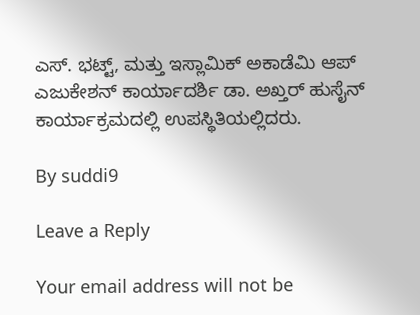ಎಸ್. ಭಟ್ಟ್, ಮತ್ತು ಇಸ್ಲಾಮಿಕ್ ಅಕಾಡೆಮಿ ಆಪ್ ಎಜುಕೇಶನ್ ಕಾರ್ಯಾದರ್ಶಿ ಡಾ. ಅಖ್ತರ್ ಹುಸೈನ್ ಕಾರ್ಯಾಕ್ರಮದಲ್ಲಿ ಉಪಸ್ಥಿತಿಯಲ್ಲಿದರು.

By suddi9

Leave a Reply

Your email address will not be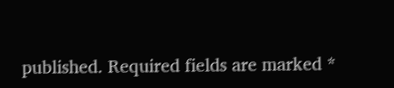published. Required fields are marked *